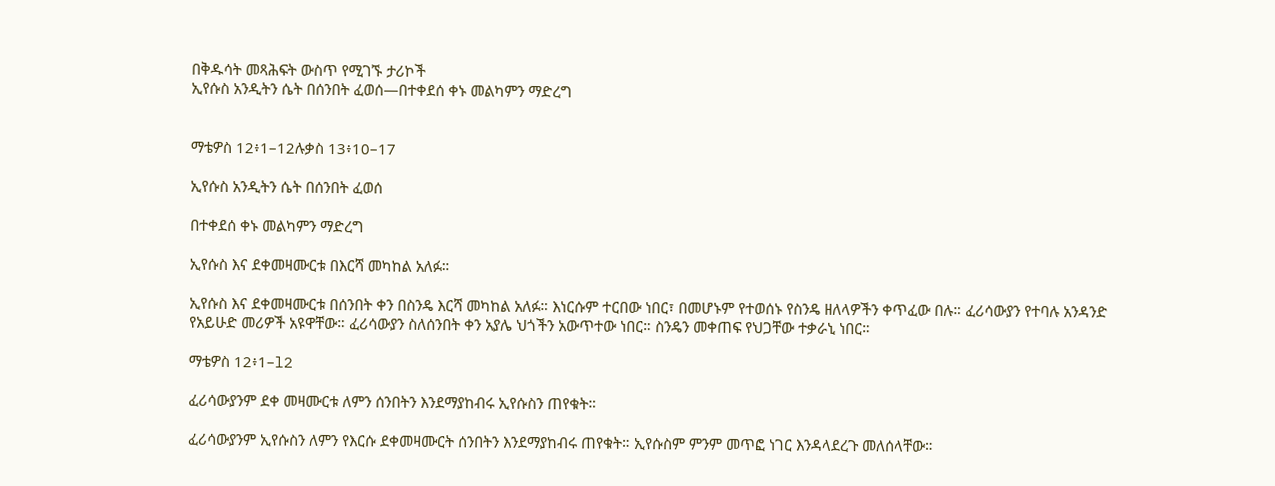በቅዱሳት መጻሕፍት ውስጥ የሚገኙ ታሪኮች
ኢየሱስ አንዲትን ሴት በሰንበት ፈወሰ—በተቀደሰ ቀኑ መልካምን ማድረግ


ማቴዎስ 12፥1–12ሉቃስ 13፥10–17

ኢየሱስ አንዲትን ሴት በሰንበት ፈወሰ

በተቀደሰ ቀኑ መልካምን ማድረግ

ኢየሱስ እና ደቀመዛሙርቱ በእርሻ መካከል አለፉ።

ኢየሱስ እና ደቀመዛሙርቱ በሰንበት ቀን በስንዴ እርሻ መካከል አለፉ። እነርሱም ተርበው ነበር፣ በመሆኑም የተወሰኑ የስንዴ ዘለላዎችን ቀጥፈው በሉ። ፈሪሳውያን የተባሉ አንዳንድ የአይሁድ መሪዎች አዩዋቸው። ፈሪሳውያን ስለሰንበት ቀን አያሌ ህጎችን አውጥተው ነበር። ስንዴን መቀጠፍ የህጋቸው ተቃራኒ ነበር።

ማቴዎስ 12፥1–l2

ፈሪሳውያንም ደቀ መዛሙርቱ ለምን ሰንበትን እንደማያከብሩ ኢየሱስን ጠየቁት።

ፈሪሳውያንም ኢየሱስን ለምን የእርሱ ደቀመዛሙርት ሰንበትን እንደማያከብሩ ጠየቁት። ኢየሱስም ምንም መጥፎ ነገር እንዳላደረጉ መለሰላቸው።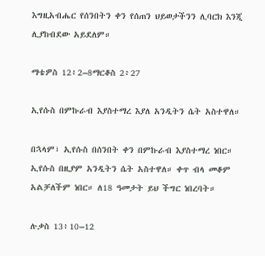እግዚአብሔር የሰንበትን ቀን የሰጠን ህይወታችንን ሊባርክ እንጂ ሊያከብደው አይደለም።

ማቴዎስ 12፥2–8ማርቆስ 2፥27

ኢየሱስ በምኩራብ እያስተማረ እያለ አንዲትን ሴት አስተዋለ።

በኋላም፣ ኢየሱስ በሰንበት ቀን በምኩራብ እያስተማረ ነበር። ኢየሱስ በዚያም አንዲትን ሴት አስተዋለ። ቀጥ ብላ መቆም አልቻለችም ነበር። ለ18 ዓመታት ይህ ችግር ነበረባት።

ሉቃስ 13፥10–12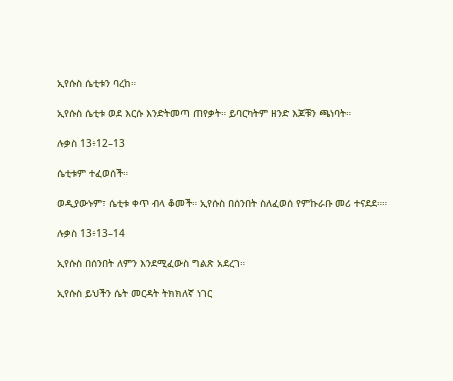ኢየሱስ ሴቲቱን ባረከ።

ኢየሱስ ሴቲቱ ወደ እርሱ እንድትመጣ ጠየቃት። ይባርካትም ዘንድ እጆቹን ጫነባት።

ሉቃስ 13፥12–13

ሴቲቱም ተፈወሰች።

ወዲያውኑም፣ ሴቲቱ ቀጥ ብላ ቆመች። ኢየሱስ በሰንበት ስለፈወሰ የምኩራቡ መሪ ተናደደ።።

ሉቃስ 13፥13–14

ኢየሱስ በሰንበት ለምን እንደሚፈውስ ግልጽ አደረገ።

ኢየሱስ ይህችን ሴት መርዳት ትክክለኛ ነገር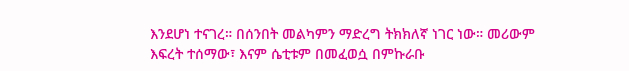እንደሆነ ተናገረ። በሰንበት መልካምን ማድረግ ትክክለኛ ነገር ነው። መሪውም እፍረት ተሰማው፣ እናም ሴቲቱም በመፈወሷ በምኩራቡ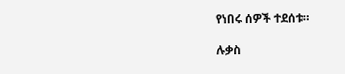የነበሩ ሰዎች ተደሰቱ።

ሉቃስ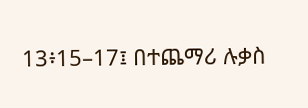13፥15–17፤ በተጨማሪ ሉቃስ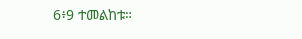6፥9 ተመልከቱ።